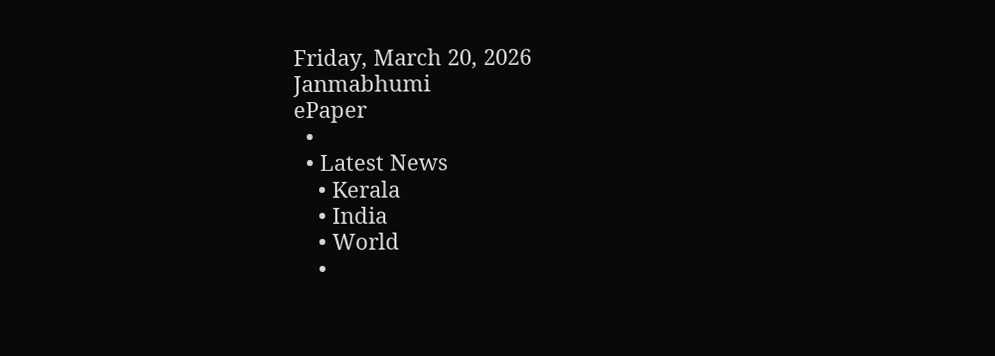Friday, March 20, 2026
Janmabhumi
ePaper
  •
  • Latest News
    • Kerala
    • India
    • World
    •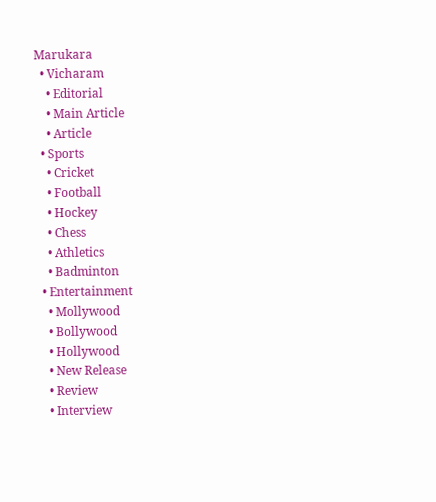Marukara
  • Vicharam
    • Editorial
    • Main Article
    • Article
  • Sports
    • Cricket
    • Football
    • Hockey
    • Chess
    • Athletics
    • Badminton
  • Entertainment
    • Mollywood
    • Bollywood
    • Hollywood
    • New Release
    • Review
    • Interview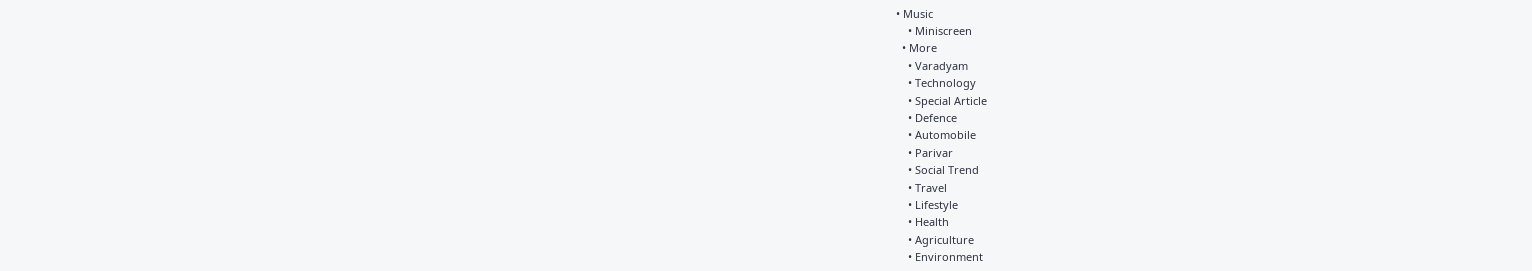• Music
    • Miniscreen
  • More
    • Varadyam
    • Technology
    • Special Article
    • Defence
    • Automobile
    • Parivar
    • Social Trend
    • Travel
    • Lifestyle
    • Health
    • Agriculture
    • Environment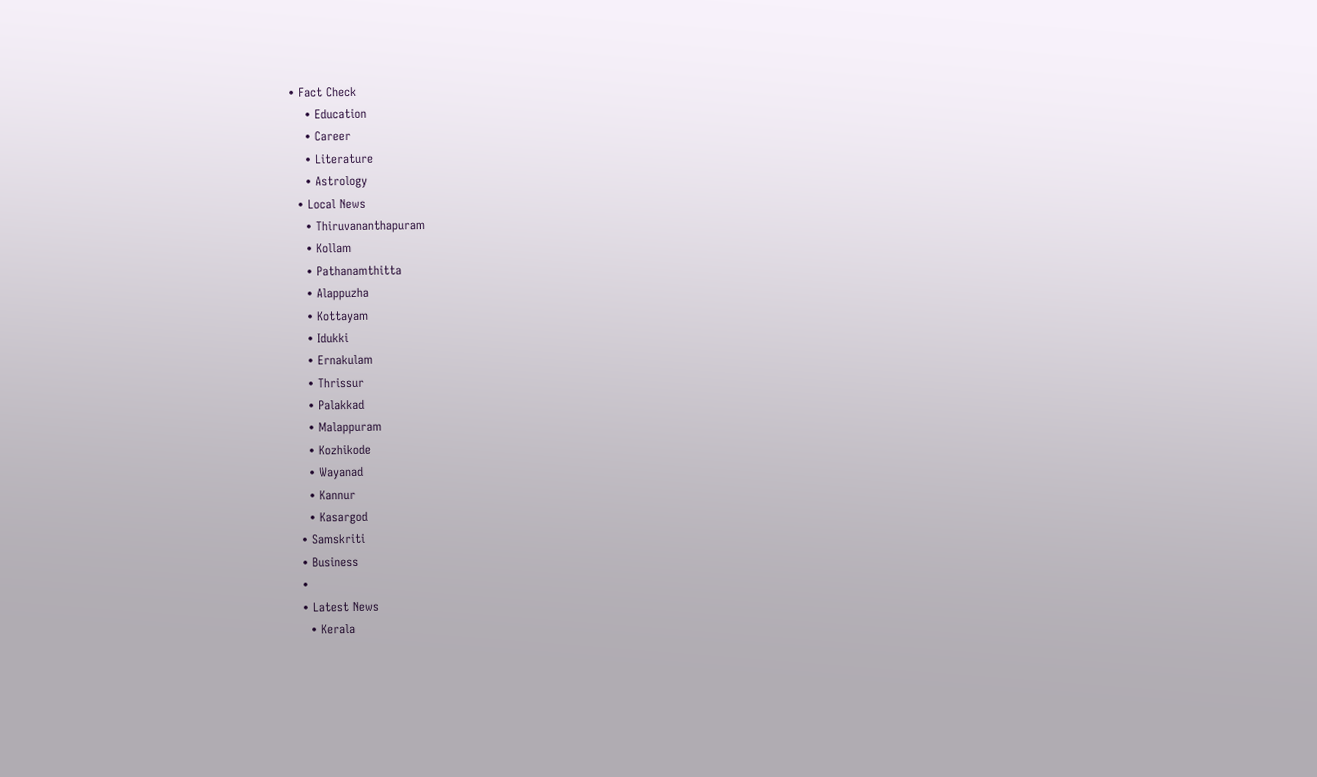• Fact Check
    • Education
    • Career
    • Literature
    • Astrology
  • Local News
    • Thiruvananthapuram
    • Kollam
    • Pathanamthitta
    • Alappuzha
    • Kottayam
    • Idukki
    • Ernakulam
    • Thrissur
    • Palakkad
    • Malappuram
    • Kozhikode
    • Wayanad
    • Kannur
    • Kasargod
  • Samskriti
  • Business
  •
  • Latest News
    • Kerala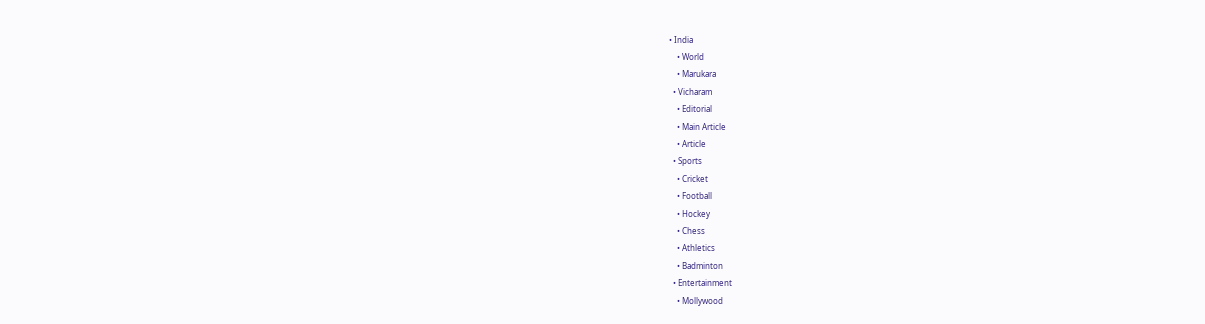• India
    • World
    • Marukara
  • Vicharam
    • Editorial
    • Main Article
    • Article
  • Sports
    • Cricket
    • Football
    • Hockey
    • Chess
    • Athletics
    • Badminton
  • Entertainment
    • Mollywood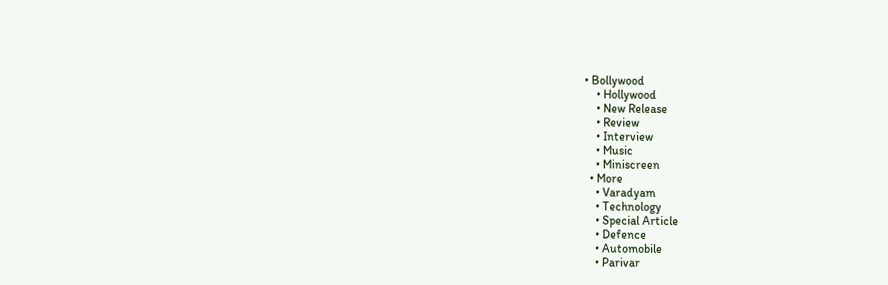• Bollywood
    • Hollywood
    • New Release
    • Review
    • Interview
    • Music
    • Miniscreen
  • More
    • Varadyam
    • Technology
    • Special Article
    • Defence
    • Automobile
    • Parivar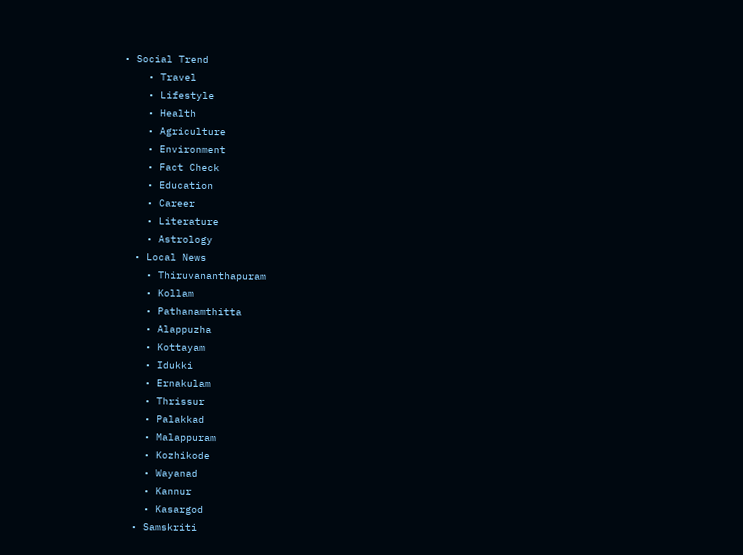• Social Trend
    • Travel
    • Lifestyle
    • Health
    • Agriculture
    • Environment
    • Fact Check
    • Education
    • Career
    • Literature
    • Astrology
  • Local News
    • Thiruvananthapuram
    • Kollam
    • Pathanamthitta
    • Alappuzha
    • Kottayam
    • Idukki
    • Ernakulam
    • Thrissur
    • Palakkad
    • Malappuram
    • Kozhikode
    • Wayanad
    • Kannur
    • Kasargod
  • Samskriti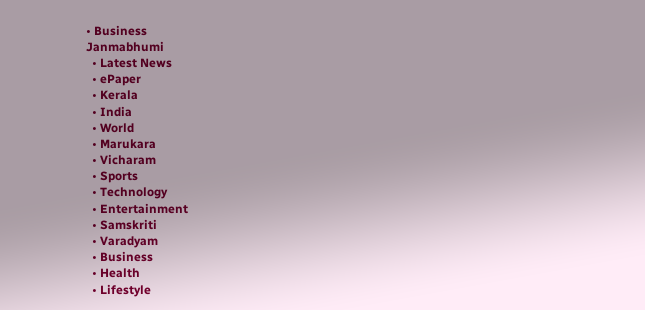• Business
Janmabhumi
  • Latest News
  • ePaper
  • Kerala
  • India
  • World
  • Marukara
  • Vicharam
  • Sports
  • Technology
  • Entertainment
  • Samskriti
  • Varadyam
  • Business
  • Health
  • Lifestyle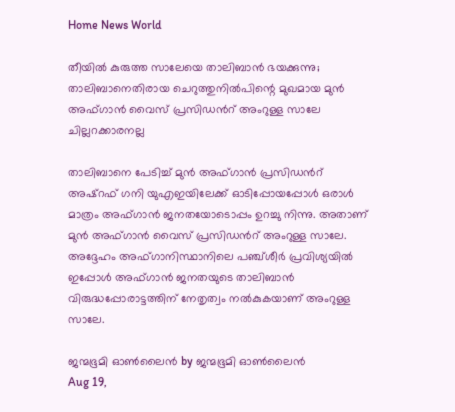Home News World

തീയില്‍ കുരുത്ത സാലേയെ താലിബാന്‍ ഭയക്കുന്നു; താലിബാനെതിരായ ചെറുത്തുനില്‍പിന്റെ മുഖമായ മുന്‍ അഫ്ഗാന്‍ വൈസ് പ്രസിഡന്‍റ് അംറുള്ള സാലേ ചില്ലറക്കാരനല്ല

താലിബാനെ പേടിച്ച് മുന്‍ അഫ്ഗാന്‍ പ്രസിഡന്‍റ് അഷ്റഫ് ഗനി യുഎഇയിലേക്ക് ഓടിപ്പോയപ്പോള്‍ ഒരാള്‍ മാത്രം അഫ്ഗാന്‍ ജനതയോടൊപ്പം ഉറച്ചു നിന്നു. അതാണ് മുന്‍ അഫ്ഗാന്‍ വൈസ് പ്രസിഡന്‍റ് അംറുള്ള സാലേ. അദ്ദേഹം അഫ്ഗാനിസ്ഥാനിലെ പഞ്ച്ശീര്‍ പ്രവിശ്യയില്‍ ഇപ്പോള്‍ അഫ്ഗാന്‍ ജനതയുടെ താലിബാന്‍ വിരുദ്ധപ്പോരാട്ടത്തിന് നേതൃത്വം നല്‍കുകയാണ് അംറുള്ള സാലേ.

ജന്മഭൂമി ഓണ്‍ലൈന്‍ by ജന്മഭൂമി ഓണ്‍ലൈന്‍
Aug 19,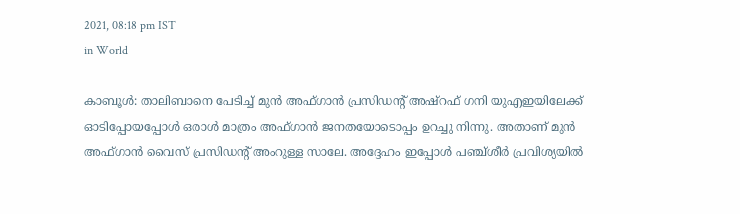2021, 08:18 pm IST
in World

കാബൂള്‍: താലിബാനെ പേടിച്ച് മുന്‍ അഫ്ഗാന്‍ പ്രസിഡന്‍റ് അഷ്റഫ് ഗനി യുഎഇയിലേക്ക് ഓടിപ്പോയപ്പോള്‍ ഒരാള്‍ മാത്രം അഫ്ഗാന്‍ ജനതയോടൊപ്പം ഉറച്ചു നിന്നു. അതാണ് മുന്‍ അഫ്ഗാന്‍ വൈസ് പ്രസിഡന്‍റ് അംറുള്ള സാലേ. അദ്ദേഹം ഇപ്പോള്‍ പഞ്ച്ശീര്‍ പ്രവിശ്യയില്‍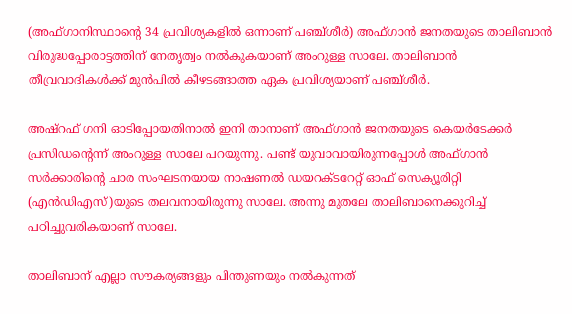(അഫ്ഗാനിസ്ഥാന്റെ 34 പ്രവിശ്യകളില്‍ ഒന്നാണ് പഞ്ച്ശീര്‍) അഫ്ഗാന്‍ ജനതയുടെ താലിബാന്‍ വിരുദ്ധപ്പോരാട്ടത്തിന് നേതൃത്വം നല്‍കുകയാണ് അംറുള്ള സാലേ. താലിബാന്‍ തീവ്രവാദികള്‍ക്ക് മുന്‍പില്‍ കീഴടങ്ങാത്ത ഏക പ്രവിശ്യയാണ് പഞ്ച്ശീര്‍.

അഷ്റഫ് ഗനി ഓടിപ്പോയതിനാല്‍ ഇനി താനാണ് അഫ്ഗാന്‍ ജനതയുടെ കെയര്‍ടേക്കര്‍ പ്രസിഡന്റെന്ന് അംറുള്ള സാലേ പറയുന്നു. പണ്ട് യുവാവായിരുന്നപ്പോള്‍ അഫ്ഗാന്‍ സര്‍ക്കാരിന്റെ ചാര സംഘടനയായ നാഷണല്‍ ഡയറക്ടറേറ്റ് ഓഫ് സെക്യൂരിറ്റി (എന്‍ഡിഎസ്)യുടെ തലവനായിരുന്നു സാലേ. അന്നു മുതലേ താലിബാനെക്കുറിച്ച് പഠിച്ചുവരികയാണ് സാലേ.

താലിബാന് എല്ലാ സൗകര്യങ്ങളും പിന്തുണയും നല്‍കുന്നത്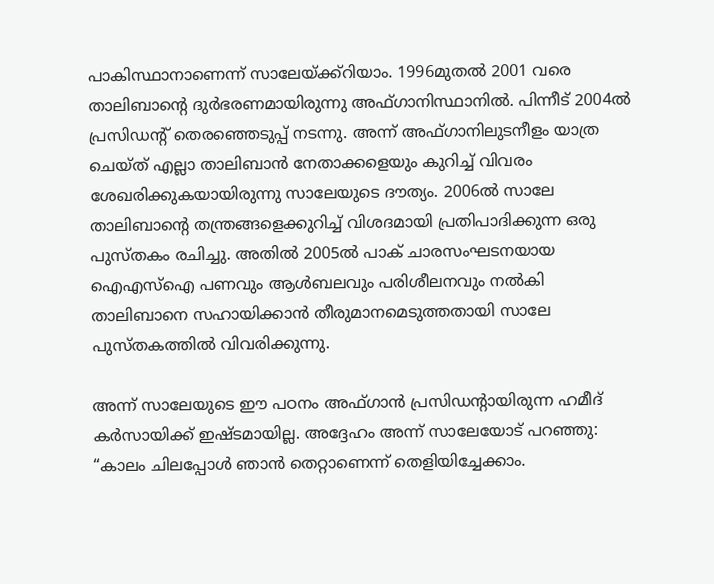പാകിസ്ഥാനാണെന്ന് സാലേയ്‌ക്ക്റിയാം. 1996മുതല്‍ 2001 വരെ താലിബാന്റെ ദുര്‍ഭരണമായിരുന്നു അഫ്ഗാനിസ്ഥാനില്‍. പിന്നീട് 2004ല്‍ പ്രസിഡന്‍റ് തെരഞ്ഞെടുപ്പ് നടന്നു. അന്ന് അഫ്ഗാനിലുടനീളം യാത്ര ചെയ്ത് എല്ലാ താലിബാന്‍ നേതാക്കളെയും കുറിച്ച് വിവരം ശേഖരിക്കുകയായിരുന്നു സാലേയുടെ ദൗത്യം. 2006ല്‍ സാലേ താലിബാന്റെ തന്ത്രങ്ങളെക്കുറിച്ച് വിശദമായി പ്രതിപാദിക്കുന്ന ഒരു പുസ്തകം രചിച്ചു. അതില്‍ 2005ല്‍ പാക് ചാരസംഘടനയായ ഐഎസ്ഐ പണവും ആള്‍ബലവും പരിശീലനവും നല്‍കി താലിബാനെ സഹായിക്കാന്‍ തീരുമാനമെടുത്തതായി സാലേ പുസ്തകത്തില്‍ വിവരിക്കുന്നു.

അന്ന് സാലേയുടെ ഈ പഠനം അഫ്ഗാന്‍ പ്രസിഡന്‍റായിരുന്ന ഹമീദ് കര്‍സായിക്ക് ഇഷ്ടമായില്ല. അദ്ദേഹം അന്ന് സാലേയോട് പറഞ്ഞു: “കാലം ചിലപ്പോള്‍ ഞാന്‍ തെറ്റാണെന്ന് തെളിയിച്ചേക്കാം.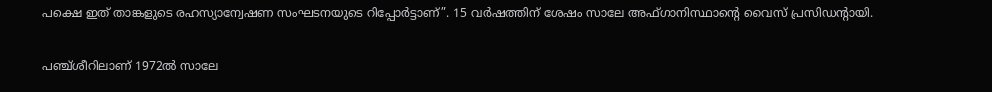പക്ഷെ ഇത് താങ്കളുടെ രഹസ്യാന്വേഷണ സംഘടനയുടെ റിപ്പോര്‍ട്ടാണ്”. 15 വര്‍ഷത്തിന് ശേഷം സാലേ അഫ്ഗാനിസ്ഥാന്റെ വൈസ് പ്രസിഡന്‍റായി.

പഞ്ച്ശീറിലാണ് 1972ല്‍ സാലേ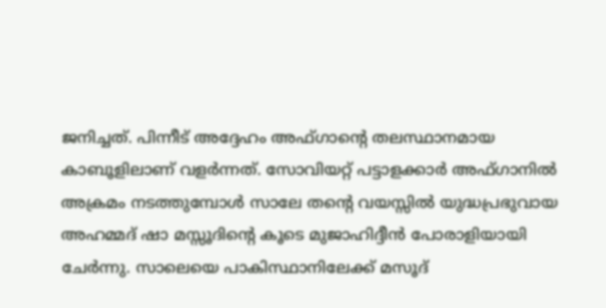ജനിച്ചത്. പിന്നീട് അദ്ദേഹം അഫ്ഗാന്റെ തലസ്ഥാനമായ കാബൂളിലാണ് വളര്‍ന്നത്. സോവിയറ്റ് പട്ടാളക്കാര്‍ അഫ്ഗാനില്‍ അക്രമം നടത്തുമ്പോള്‍ സാലേ തന്റെ വയസ്സില്‍ യുദ്ധപ്രഭുവായ അഹമ്മദ് ഷാ മസ്സൂദിന്റെ കൂടെ മുജാഹിദ്ദീന്‍ പോരാളിയായി ചേര്‍ന്നു. സാലെയെ പാകിസ്ഥാനിലേക്ക് മസൂദ്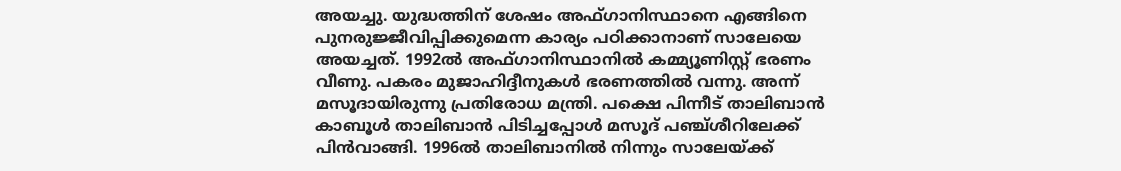അയച്ചു. യുദ്ധത്തിന് ശേഷം അഫ്ഗാനിസ്ഥാനെ എങ്ങിനെ പുനരുജ്ജീവിപ്പിക്കുമെന്ന കാര്യം പഠിക്കാനാണ് സാലേയെ അയച്ചത്. 1992ല്‍ അഫ്ഗാനിസ്ഥാനില്‍ കമ്മ്യൂണിസ്റ്റ് ഭരണം വീണു. പകരം മുജാഹിദ്ദീനുകള്‍ ഭരണത്തില്‍ വന്നു. അന്ന് മസൂദായിരുന്നു പ്രതിരോധ മന്ത്രി. പക്ഷെ പിന്നീട് താലിബാന്‍ കാബൂള്‍ താലിബാന്‍ പിടിച്ചപ്പോള്‍ മസൂദ് പഞ്ച്ശീറിലേക്ക് പിന്‍വാങ്ങി. 1996ല്‍ താലിബാനില്‍ നിന്നും സാലേയ്‌ക്ക്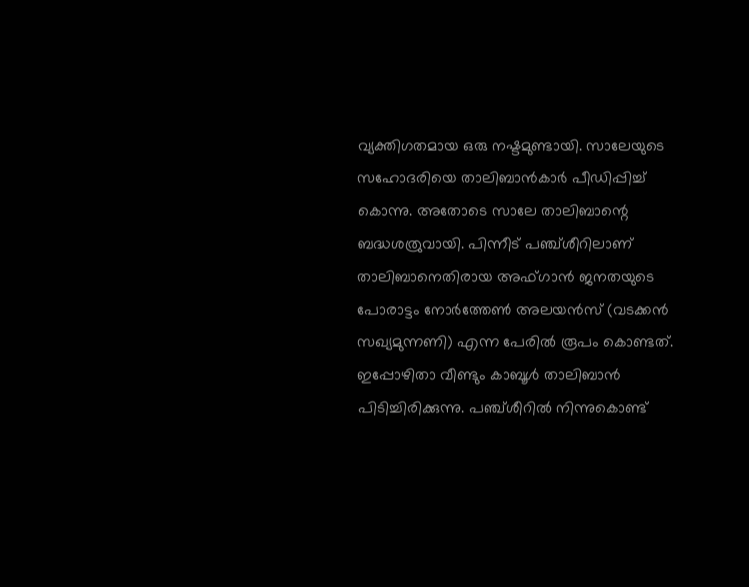വ്യക്തിഗതമായ ഒരു നഷ്ടമുണ്ടായി. സാലേയുടെ സഹോദരിയെ താലിബാന്‍കാര്‍ പീഡിപ്പിച്ച് കൊന്നു. അതോടെ സാലേ താലിബാന്റെ ബദ്ധശത്രുവായി. പിന്നീട് പഞ്ച്ശീറിലാണ് താലിബാനെതിരായ അഫ്ഗാന്‍ ജനതയുടെ പോരാട്ടം നോര്‍ത്തേണ്‍ അലയന്‍സ് (വടക്കന്‍ സഖ്യമുന്നണി) എന്ന പേരില്‍ രൂപം കൊണ്ടത്. ഇപ്പോഴിതാ വീണ്ടും കാബൂള്‍ താലിബാന്‍ പിടിച്ചിരിക്കുന്നു. പഞ്ച്ശീറില്‍ നിന്നുകൊണ്ട്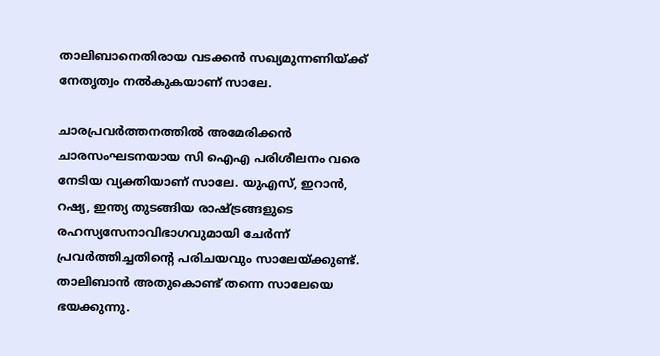താലിബാനെതിരായ വടക്കന്‍ സഖ്യമുന്നണിയ്‌ക്ക് നേതൃത്വം നല്‍കുകയാണ് സാലേ.

ചാരപ്രവര്‍ത്തനത്തില്‍ അമേരിക്കന്‍ ചാരസംഘടനയായ സി ഐഎ പരിശീലനം വരെ നേടിയ വ്യക്തിയാണ് സാലേ. യുഎസ്, ഇറാന്‍, റഷ്യ, ഇന്ത്യ തുടങ്ങിയ രാഷ്‌ട്രങ്ങളുടെ രഹസ്യസേനാവിഭാഗവുമായി ചേര്‍ന്ന് പ്രവര്‍ത്തിച്ചതിന്റെ പരിചയവും സാലേയ്‌ക്കുണ്ട്. താലിബാന്‍ അതുകൊണ്ട് തന്നെ സാലേയെ ഭയക്കുന്നു.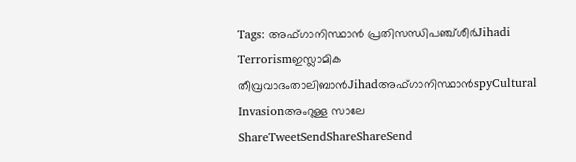Tags: അഫ്ഗാനിസ്ഥാന്‍ പ്രതിസന്ധിപഞ്ച്ശീര്‍Jihadi Terrorismഇസ്ലാമിക തീവ്രവാദംതാലിബാന്‍Jihadഅഫ്ഗാനിസ്ഥാന്‍spyCultural Invasionഅംറുള്ള സാലേ
ShareTweetSendShareShareSend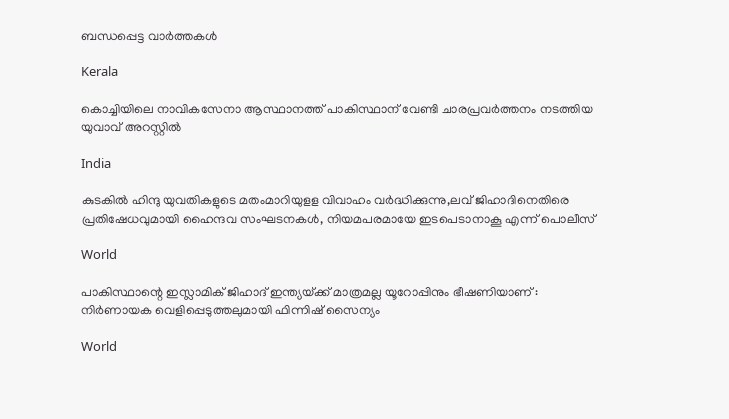ബന്ധപ്പെട്ട വാര്‍ത്തകള്‍

Kerala

കൊച്ചിയിലെ‍ നാവികസേനാ ആസ്ഥാനത്ത് പാകിസ്ഥാന് വേണ്ടി ചാരപ്രവര്‍ത്തനം നടത്തിയ യുവാവ് അറസ്റ്റില്‍

India

കുടകില്‍ ഹിന്ദു യുവതികളുടെ മതംമാറിയുളള വിവാഹം വര്‍ദ്ധിക്കുന്നു,ലവ് ജിഹാദിനെതിരെ പ്രതിഷേധവുമായി ഹൈന്ദവ സംഘടനകള്‍, നിയമപരമായേ ഇടപെടാനാകൂ എന്ന് പൊലീസ്

World

പാകിസ്ഥാന്റെ ഇസ്ലാമിക് ജിഹാദ് ഇന്ത്യയ്‌ക്ക് മാത്രമല്ല യൂറോപ്പിനും ഭീഷണിയാണ് : നിർണായക വെളിപ്പെടുത്തലുമായി ഫിന്നിഷ് സൈന്യം

World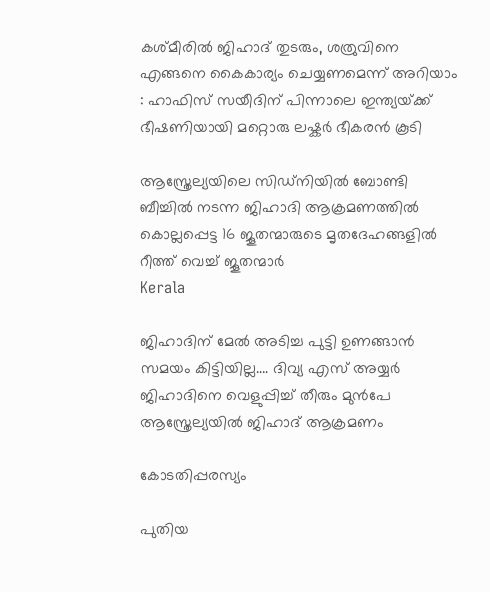കശ്മീരിൽ ജിഹാദ് തുടരും, ശത്രുവിനെ എങ്ങനെ കൈകാര്യം ചെയ്യണമെന്ന് അറിയാം : ഹാഫിസ് സയീദിന് പിന്നാലെ ഇന്ത്യയ്‌ക്ക് ഭീഷണിയായി മറ്റൊരു ലഷ്കർ ഭീകരൻ കൂടി

ആസ്ത്രേല്യയിലെ സിഡ്നിയില്‍ ബോണ്ടി ബീച്ചില്‍ നടന്ന ജിഹാദി ആക്രമണത്തില്‍ കൊല്ലപ്പെട്ട 16 ജൂതന്മാരുടെ മൃതദേഹങ്ങളില്‍ റീത്ത് വെച്ച് ജൂതന്മാര്‍
Kerala

ജിഹാദിന് മേല്‍ അടിച്ച പുട്ടി ഉണങ്ങാന്‍ സമയം കിട്ടിയില്ല…. ദിവ്യ എസ് അയ്യര്‍ ജിഹാദിനെ വെളുപ്പിച്ച് തീരും മുന്‍പേ ആസ്ത്രേല്യയില്‍ ജിഹാദ് ആക്രമണം

കോടതിപ്പരസ്യം

പുതിയ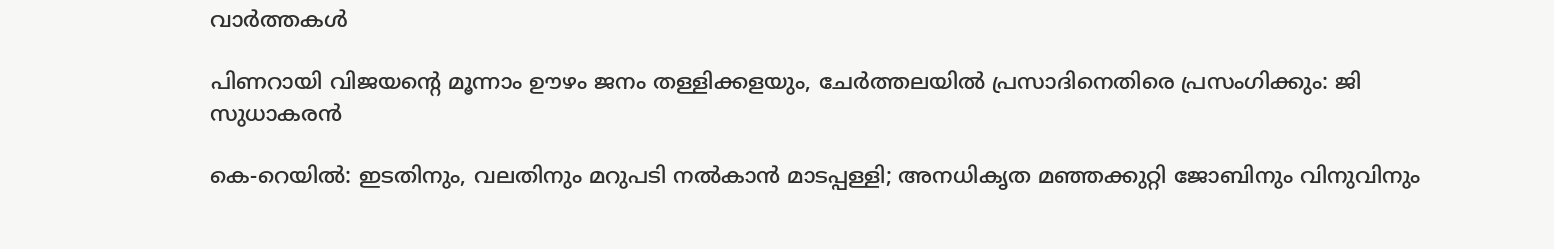വാര്‍ത്തകള്‍

പിണറായി വിജയന്റെ മൂന്നാം ഊഴം ജനം തള്ളിക്കളയും, ചേർത്തലയിൽ പ്രസാദിനെതിരെ പ്രസംഗിക്കും: ജി സുധാകരൻ

കെ-റെയില്‍: ഇടതിനും, വലതിനും മറുപടി നല്‍കാന്‍ മാടപ്പള്ളി; അനധികൃത മഞ്ഞക്കുറ്റി ജോബിനും വിനുവിനും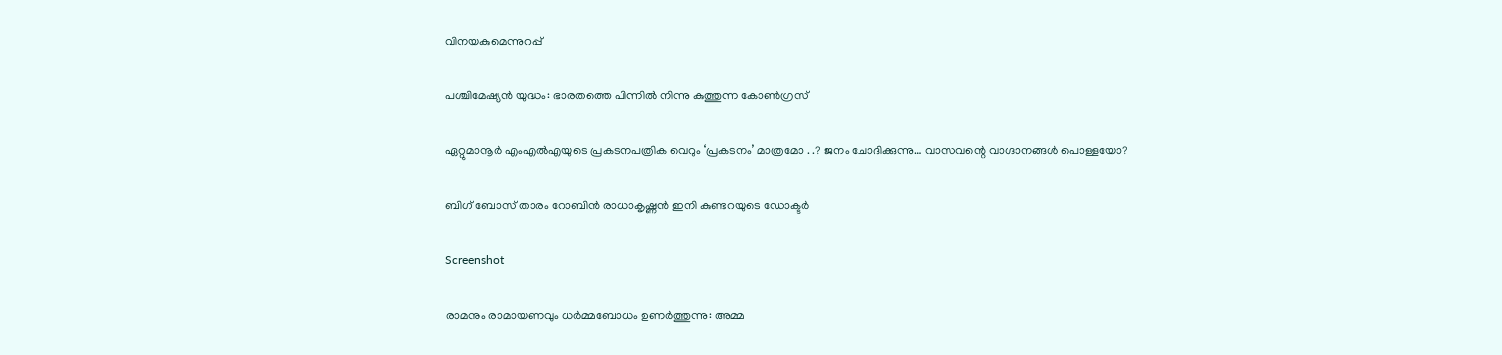വിനയകുമെന്നുറപ്പ്

പശ്ചിമേഷ്യന്‍ യുദ്ധം: ഭാരതത്തെ പിന്നില്‍ നിന്നു കുത്തുന്ന കോണ്‍ഗ്രസ്

ഏറ്റുമാനൂര്‍ എംഎല്‍എയുടെ പ്രകടനപത്രിക വെറും ‘പ്രകടനം’ മാത്രമോ . .? ജനം ചോദിക്കുന്നു… വാസവന്റെ വാഗ്ദാനങ്ങള്‍ പൊള്ളയോ?

ബിഗ് ബോസ് താരം റോബിന്‍ രാധാകൃഷ്ണൻ ഇനി കുണ്ടറയുടെ ഡോക്ടര്‍

Screenshot

രാമനും രാമായണവും ധർമ്മബോധം ഉണർത്തുന്നു: അമ്മ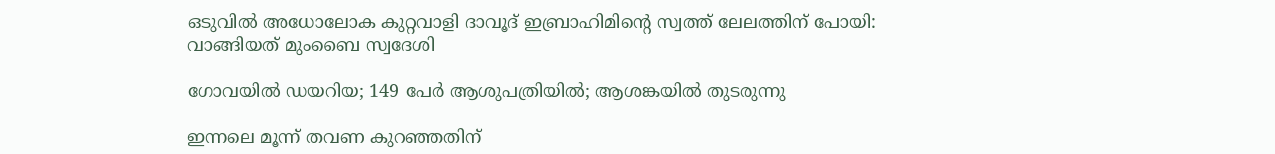ഒടുവിൽ അധോലോക കുറ്റവാളി ദാവൂദ് ഇബ്രാഹിമിന്റെ സ്വത്ത് ലേലത്തിന് പോയി: വാങ്ങിയത് മുംബൈ സ്വദേശി

ഗോവയിൽ ഡയറിയ; 149 പേർ ആശുപത്രിയിൽ; ആശങ്കയിൽ തുടരുന്നു

ഇന്നലെ മൂന്ന് തവണ കുറഞ്ഞതിന്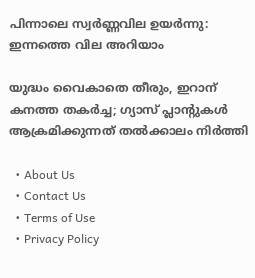പിന്നാലെ സ്വർണ്ണവില ഉയർന്നു: ഇന്നത്തെ വില അറിയാം

യുദ്ധം വൈകാതെ തീരും, ഇറാന് കനത്ത തകർച്ച; ഗ്യാസ് പ്ലാന്റുകൾ ആക്രമിക്കുന്നത് തൽക്കാലം നിർത്തി

  • About Us
  • Contact Us
  • Terms of Use
  • Privacy Policy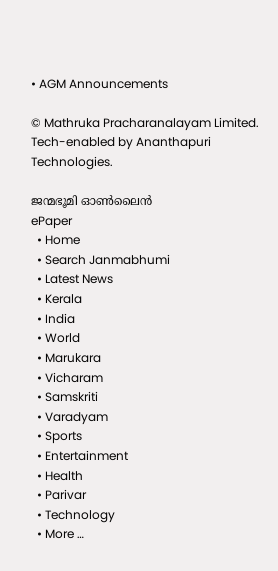• AGM Announcements

© Mathruka Pracharanalayam Limited.
Tech-enabled by Ananthapuri Technologies.

ജന്മഭൂമി ഓണ്‍ലൈന്‍
ePaper
  • Home
  • Search Janmabhumi
  • Latest News
  • Kerala
  • India
  • World
  • Marukara
  • Vicharam
  • Samskriti
  • Varadyam
  • Sports
  • Entertainment
  • Health
  • Parivar
  • Technology
  • More …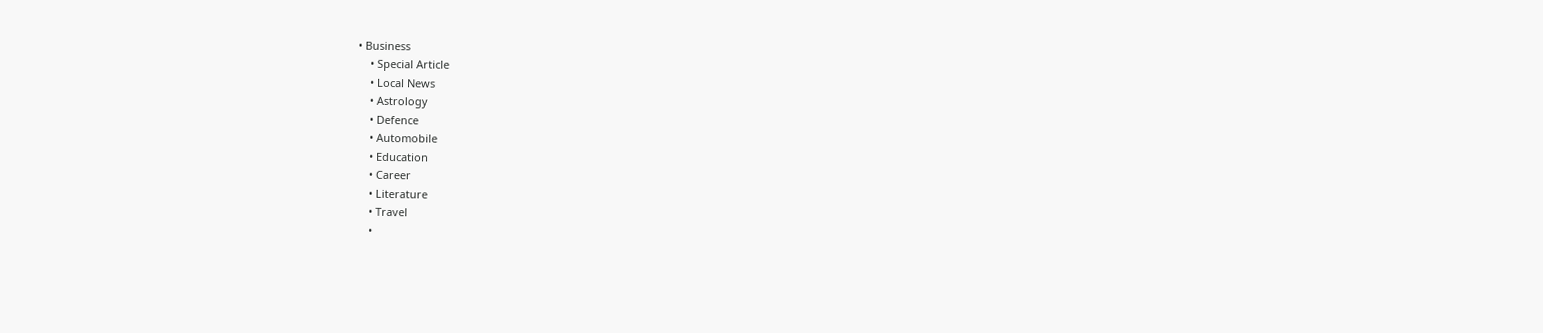• Business
    • Special Article
    • Local News
    • Astrology
    • Defence
    • Automobile
    • Education
    • Career
    • Literature
    • Travel
    •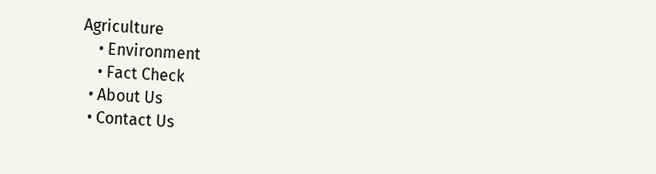Agriculture
    • Environment
    • Fact Check
  • About Us
  • Contact Us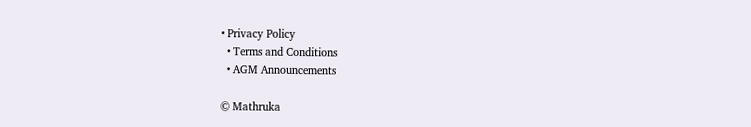• Privacy Policy
  • Terms and Conditions
  • AGM Announcements

© Mathruka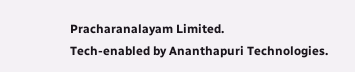Pracharanalayam Limited.
Tech-enabled by Ananthapuri Technologies.